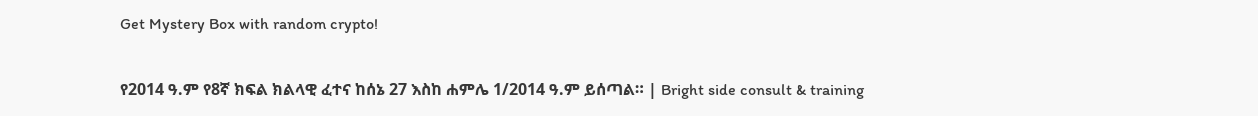Get Mystery Box with random crypto!

የ2014 ዓ.ም የ8ኛ ክፍል ክልላዊ ፈተና ከሰኔ 27 እስከ ሐምሌ 1/2014 ዓ.ም ይሰጣል። | Bright side consult & training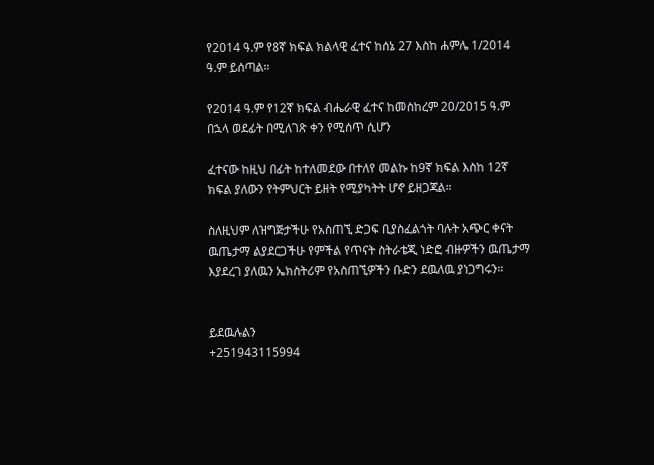የ2014 ዓ.ም የ8ኛ ክፍል ክልላዊ ፈተና ከሰኔ 27 እስከ ሐምሌ 1/2014 ዓ.ም ይሰጣል።

የ2014 ዓ.ም የ12ኛ ክፍል ብሔራዊ ፈተና ከመስከረም 20/2015 ዓ.ም በኋላ ወደፊት በሚለገጽ ቀን የሚሰጥ ሲሆን

ፈተናው ከዚህ በፊት ከተለመደው በተለየ መልኩ ከ9ኛ ክፍል እስከ 12ኛ ክፍል ያለውን የትምህርት ይዘት የሚያካትት ሆኖ ይዘጋጃል።

ስለዚህም ለዝግጅታችሁ የአስጠኚ ድጋፍ ቢያስፈልጎት ባሉት አጭር ቀናት ዉጤታማ ልያደርጋችሁ የምችል የጥናት ስትራቴጂ ነድፎ ብዙዎችን ዉጤታማ እያደረገ ያለዉን ኤክስትሪም የአስጠኚዎችን ቡድን ደዉለዉ ያነጋግሩን።


ይደዉሉልን
+251943115994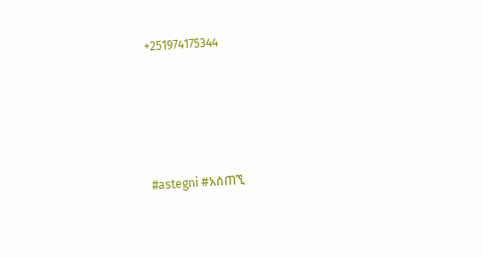+251974175344





#astegni #አስጠኚ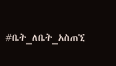#ቤት_ለቤት_አስጠኚ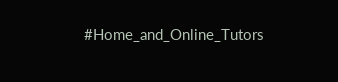#Home_and_Online_Tutors